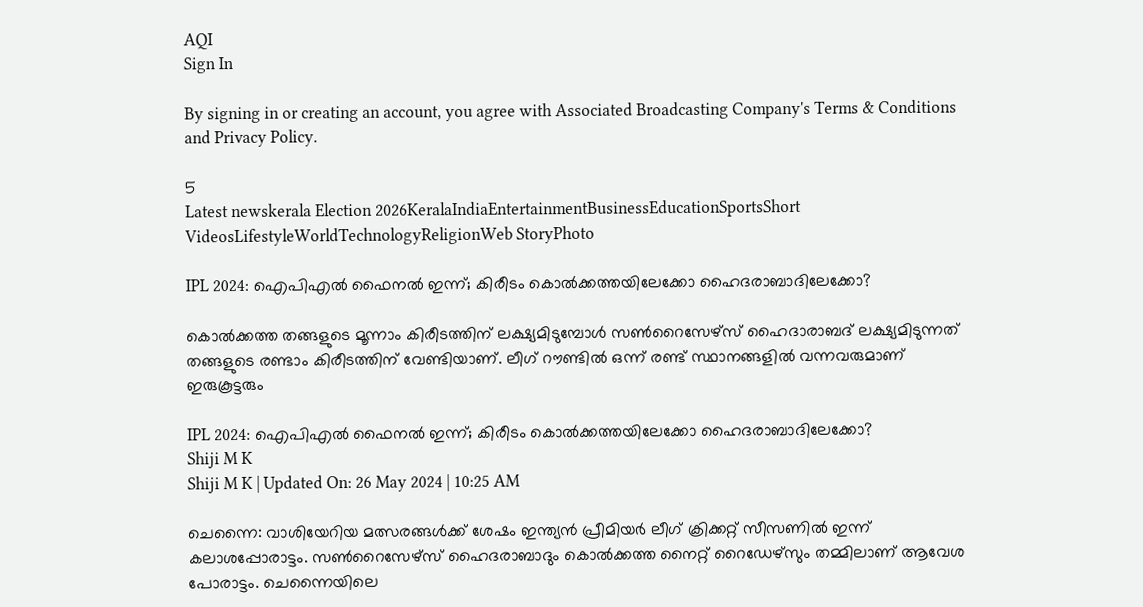AQI
Sign In

By signing in or creating an account, you agree with Associated Broadcasting Company's Terms & Conditions and Privacy Policy.

5
Latest newskerala Election 2026KeralaIndiaEntertainmentBusinessEducationSportsShort VideosLifestyleWorldTechnologyReligionWeb StoryPhoto

IPL 2024: ഐപിഎല്‍ ഫൈനല്‍ ഇന്ന്; കിരീടം കൊല്‍ക്കത്തയിലേക്കോ ഹൈദരാബാദിലേക്കോ?

കൊല്‍ക്കത്ത തങ്ങളുടെ മൂന്നാം കിരീടത്തിന് ലക്ഷ്യമിടുമ്പോള്‍ സണ്‍റൈസേഴ്‌സ് ഹൈദാരാബദ് ലക്ഷ്യമിടുന്നത് തങ്ങളുടെ രണ്ടാം കിരീടത്തിന് വേണ്ടിയാണ്. ലീഗ് റൗണ്ടില്‍ ഒന്ന് രണ്ട് സ്ഥാനങ്ങളില്‍ വന്നവരുമാണ് ഇരുകൂട്ടരും

IPL 2024: ഐപിഎല്‍ ഫൈനല്‍ ഇന്ന്; കിരീടം കൊല്‍ക്കത്തയിലേക്കോ ഹൈദരാബാദിലേക്കോ?
Shiji M K
Shiji M K | Updated On: 26 May 2024 | 10:25 AM

ചെന്നൈ: വാശിയേറിയ മത്സരങ്ങള്‍ക്ക് ശേഷം ഇന്ത്യന്‍ പ്രീമിയര്‍ ലീഗ് ക്രിക്കറ്റ് സീസണില്‍ ഇന്ന് കലാശപ്പോരാട്ടം. സണ്‍റൈസേഴ്‌സ് ഹൈദരാബാദും കൊല്‍ക്കത്ത നൈറ്റ് റൈഡേഴ്‌സും തമ്മിലാണ് ആവേശ പോരാട്ടം. ചെന്നൈയിലെ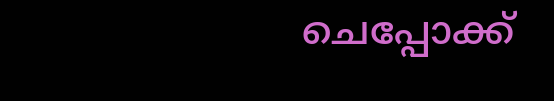ചെപ്പോക്ക്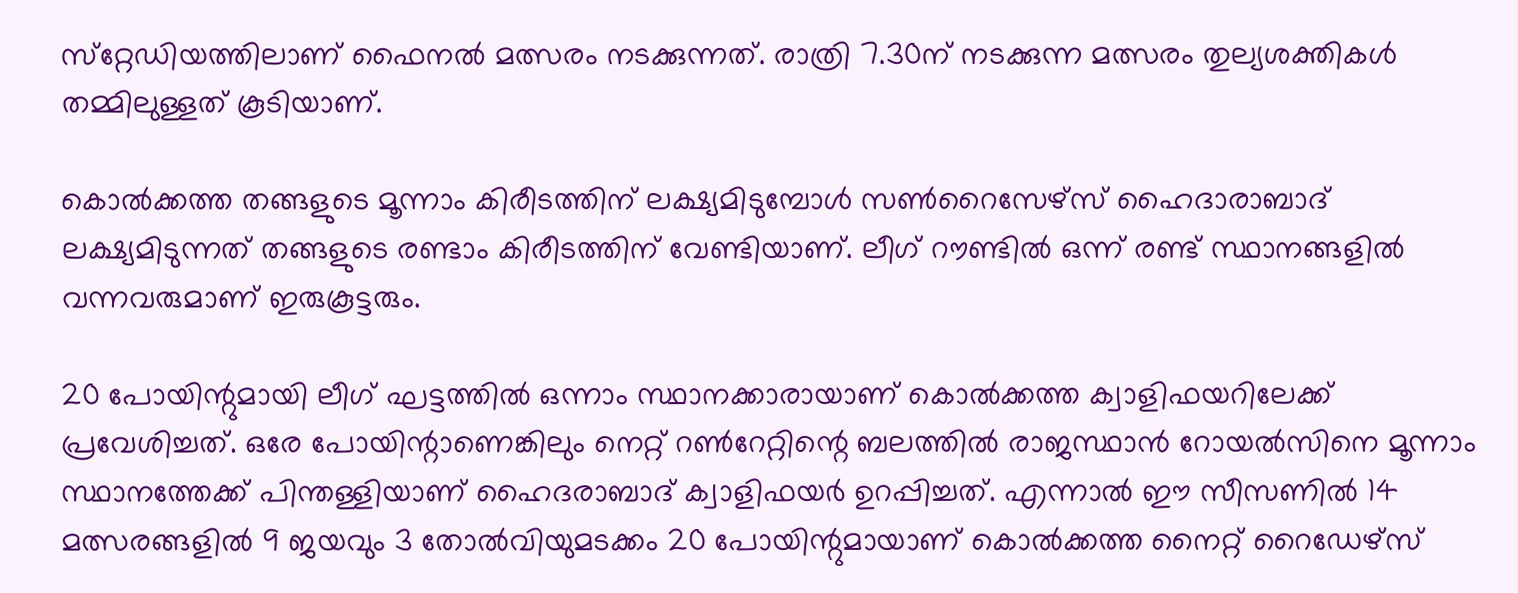സ്‌റ്റേഡിയത്തിലാണ് ഫൈനല്‍ മത്സരം നടക്കുന്നത്. രാത്രി 7.30ന് നടക്കുന്ന മത്സരം തുല്യശക്തികള്‍ തമ്മിലുള്ളത് കൂടിയാണ്.

കൊല്‍ക്കത്ത തങ്ങളുടെ മൂന്നാം കിരീടത്തിന് ലക്ഷ്യമിടുമ്പോള്‍ സണ്‍റൈസേഴ്‌സ് ഹൈദാരാബാദ്‌ ലക്ഷ്യമിടുന്നത് തങ്ങളുടെ രണ്ടാം കിരീടത്തിന് വേണ്ടിയാണ്. ലീഗ് റൗണ്ടില്‍ ഒന്ന് രണ്ട് സ്ഥാനങ്ങളില്‍ വന്നവരുമാണ് ഇരുകൂട്ടരും.

20 പോയിന്റുമായി ലീഗ് ഘട്ടത്തില്‍ ഒന്നാം സ്ഥാനക്കാരായാണ് കൊല്‍ക്കത്ത ക്വാളിഫയറിലേക്ക് പ്രവേശിച്ചത്. ഒരേ പോയിന്റാണെങ്കിലും നെറ്റ് റണ്‍റേറ്റിന്റെ ബലത്തില്‍ രാജസ്ഥാന്‍ റോയല്‍സിനെ മൂന്നാം സ്ഥാനത്തേക്ക് പിന്തള്ളിയാണ് ഹൈദരാബാദ് ക്വാളിഫയര്‍ ഉറപ്പിച്ചത്. എന്നാല്‍ ഈ സീസണില്‍ 14 മത്സരങ്ങളില്‍ 9 ജയവും 3 തോല്‍വിയുമടക്കം 20 പോയിന്റുമായാണ് കൊല്‍ക്കത്ത നൈറ്റ് റൈഡേഴ്‌സ്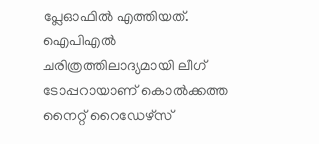പ്ലേഓഫില്‍ എത്തിയത്. ഐപിഎല്‍ ചരിത്രത്തിലാദ്യമായി ലീഗ് ടോപ്പറായാണ് കൊല്‍ക്കത്ത നൈറ്റ് റൈഡേഴ്‌സ്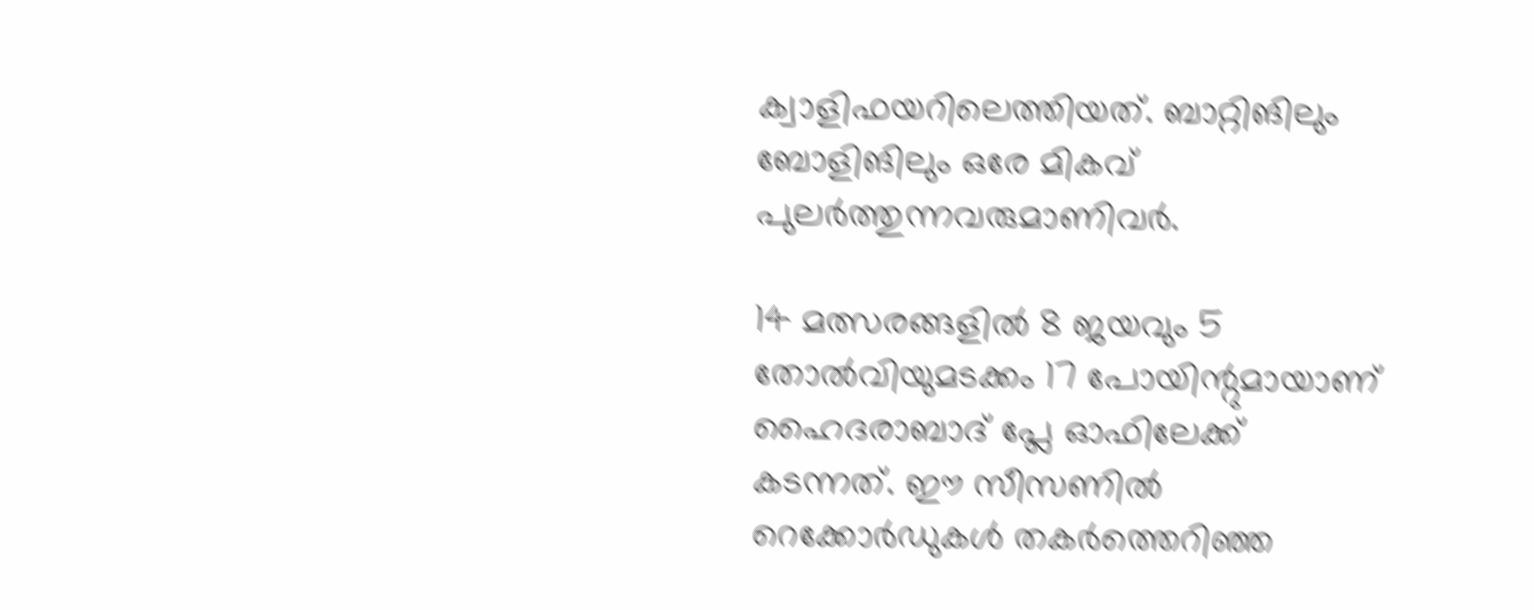ക്വാളിഫയറിലെത്തിയത്. ബാറ്റിങിലും ബോളിങിലും ഒരേ മികവ് പുലര്‍ത്തുന്നവരുമാണിവര്‍.

14 മത്സരങ്ങളില്‍ 8 ജയവും 5 തോല്‍വിയുമടക്കം 17 പോയിന്റുമായാണ് ഹൈദരാബാദ് പ്ലേ ഓഫിലേക്ക് കടന്നത്. ഈ സീസണില്‍ റെക്കോര്‍ഡുകള്‍ തകര്‍ത്തെറിഞ്ഞ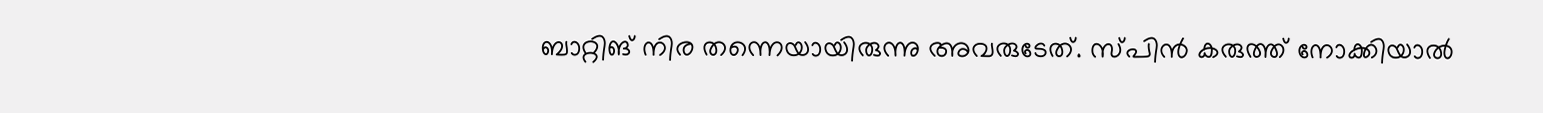ബാറ്റിങ് നിര തന്നെയായിരുന്നു അവരുടേത്. സ്പിന്‍ കരുത്ത് നോക്കിയാല്‍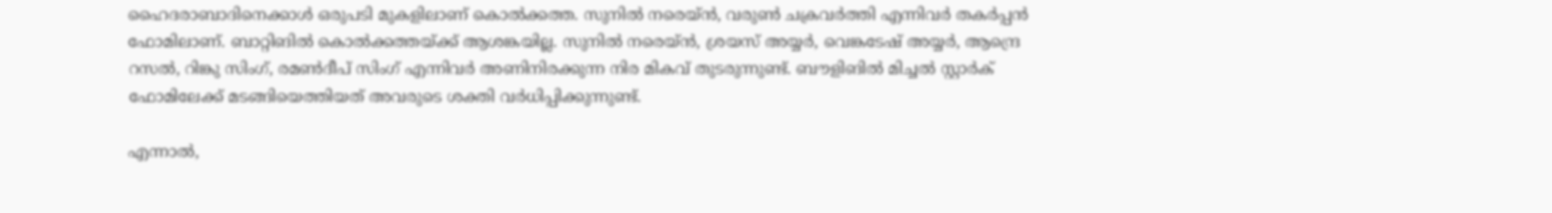ഹൈദരാബാദിനെക്കാള്‍ ഒരുപടി മുകളിലാണ് കൊല്‍ക്കത്ത. സുനില്‍ നരെയ്ന്‍, വരുണ്‍ ചക്രവര്‍ത്തി എന്നിവര്‍ തകര്‍പ്പന്‍ ഫോമിലാണ്. ബാറ്റിങില്‍ കൊല്‍ക്കത്തയ്ക്ക് ആശങ്കയില്ല. സുനില്‍ നരെയ്ന്‍, ശ്രയസ് അയ്യര്‍, വെങ്കടേഷ് അയ്യര്‍, ആന്ദ്രെ റസല്‍, റിങ്കു സിംഗ്, രമണ്‍ദീപ് സിംഗ് എന്നിവര്‍ അണിനിരക്കുന്ന നിര മികവ് തുടരുന്നുണ്ട്. ബൗളിങില്‍ മിച്ചല്‍ സ്റ്റാര്‍ക് ഫോമിലേക്ക് മടങ്ങിയെത്തിയത് അവരുടെ ശക്തി വര്‍ധിപ്പിക്കുന്നുണ്ട്.

എന്നാല്‍,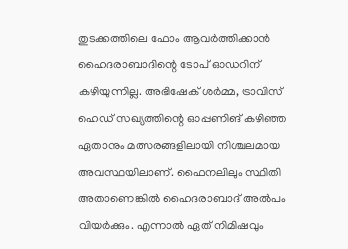തുടക്കത്തിലെ ഫോം ആവര്‍ത്തിക്കാന്‍ ഹൈദരാബാദിന്റെ ടോപ് ഓഡറിന് കഴിയുന്നില്ല. അഭിഷേക് ശര്‍മ്മ, ട്രാവിസ് ഹെഡ് സഖ്യത്തിന്റെ ഓപ്പണിങ് കഴിഞ്ഞ ഏതാനും മത്സരങ്ങളിലായി നിശ്ചലമായ അവസ്ഥയിലാണ്. ഫൈനലിലും സ്ഥിതി അതാണെങ്കില്‍ ഹൈദരാബാദ് അല്‍പം വിയര്‍ക്കും. എന്നാല്‍ ഏത് നിമിഷവും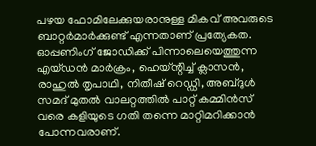പഴയ ഫോമിലേക്കുയരാനുള്ള മികവ് അവരുടെ ബാറ്റര്‍മാര്‍ക്കുണ്ട് എന്നതാണ് പ്രത്യേകത. ഓപ്പണിംഗ് ജോഡിക്ക് പിന്നാലെയെത്തുന്ന എയ്ഡന്‍ മാര്‍ക്രം, ഹെയ്ന്റിച്ച് ക്ലാസന്‍, രാഹുല്‍ തൃപാഥി, നിതീഷ് റെഡ്ഡി, അബ്ദുള്‍ സമദ് മുതല്‍ വാലറ്റത്തില്‍ പാറ്റ് കമ്മിന്‍സ് വരെ കളിയുടെ ഗതി തന്നെ മാറ്റിമറിക്കാന്‍ പോന്നവരാണ്.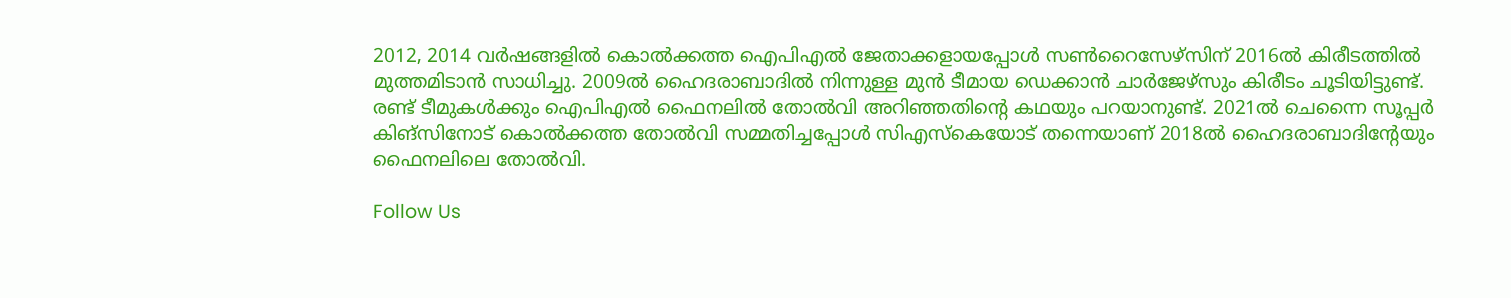2012, 2014 വര്‍ഷങ്ങളില്‍ കൊല്‍ക്കത്ത ഐപിഎല്‍ ജേതാക്കളായപ്പോള്‍ സണ്‍റൈസേഴ്സിന് 2016ല്‍ കിരീടത്തില്‍ മുത്തമിടാന്‍ സാധിച്ചു. 2009ല്‍ ഹൈദരാബാദില്‍ നിന്നുള്ള മുന്‍ ടീമായ ഡെക്കാന്‍ ചാര്‍ജേഴ്സും കിരീടം ചൂടിയിട്ടുണ്ട്. രണ്ട് ടീമുകള്‍ക്കും ഐപിഎല്‍ ഫൈനലില്‍ തോല്‍വി അറിഞ്ഞതിന്റെ കഥയും പറയാനുണ്ട്. 2021ല്‍ ചെന്നൈ സൂപ്പര്‍ കിങ്‌സിനോട് കൊല്‍ക്കത്ത തോല്‍വി സമ്മതിച്ചപ്പോള്‍ സിഎസ്‌കെയോട് തന്നെയാണ് 2018ല്‍ ഹൈദരാബാദിന്റേയും ഫൈനലിലെ തോല്‍വി.

Follow Us